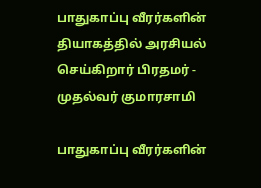பாதுகாப்பு வீரர்களின் தியாகத்தில் அரசியல் செய்கிறார் பிரதமர் - முதல்வர் குமாரசாமி

பாதுகாப்பு வீரர்களின்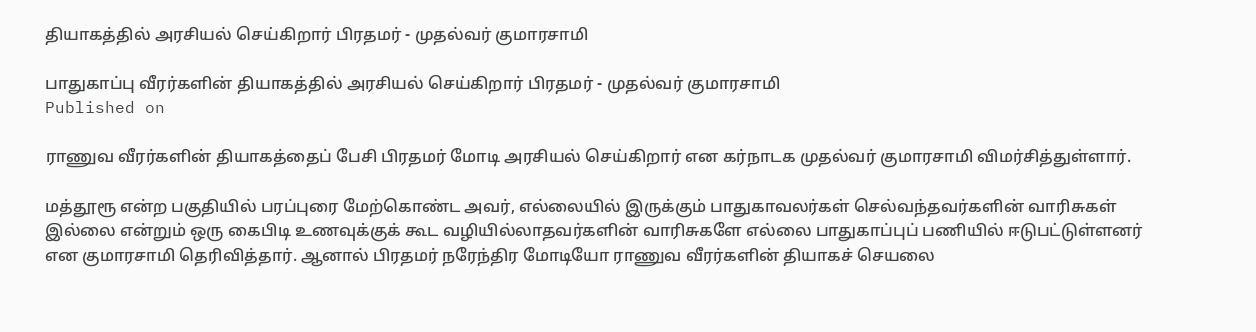தியாகத்தில் அரசியல் செய்கிறார் பிரதமர் - முதல்வர் குமாரசாமி

பாதுகாப்பு வீரர்களின் தியாகத்தில் அரசியல் செய்கிறார் பிரதமர் - முதல்வர் குமாரசாமி
Published on

ராணுவ வீரர்களின் தியாகத்தைப் பேசி பிரதமர் மோடி அரசியல் செய்கிறார் என கர்நாடக முதல்வர் குமாரசாமி விமர்சித்துள்ளார்.

மத்தூரூ என்ற பகுதியில் பரப்புரை மேற்கொண்ட அவர், எல்லையில் இருக்கும் பாதுகாவலர்கள் செல்வந்தவர்களின் வாரிசுகள் இல்லை என்றும் ஒரு கைபிடி உணவுக்குக் கூட வழியில்லாதவர்களின் வாரிசுகளே எல்லை பாதுகாப்புப் பணியில் ஈடுபட்டுள்ளனர் என குமாரசாமி தெரிவித்தார். ஆனால் பிரதமர் நரேந்திர மோடியோ ராணுவ வீரர்களின் தியாகச் செயலை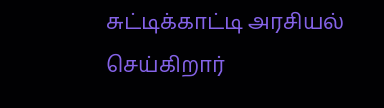சுட்டிக்காட்டி அரசியல் செய்கிறார்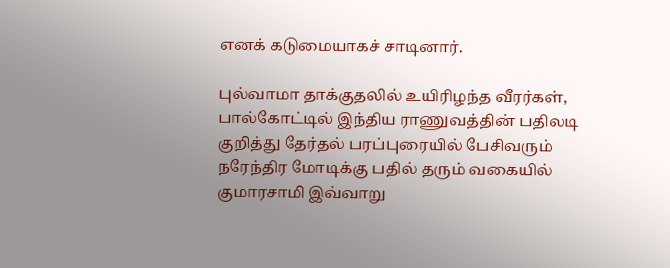எனக் கடுமையாகச் சாடினார்.

புல்வாமா தாக்குதலில் உயிரிழந்த வீரர்கள், பால்கோட்டில் இந்திய ராணுவத்தின் பதிலடி குறித்து தேர்தல் பரப்புரையில் பேசிவரும் நரேந்திர மோடிக்கு பதில் தரும் வகையில் குமாரசாமி இவ்வாறு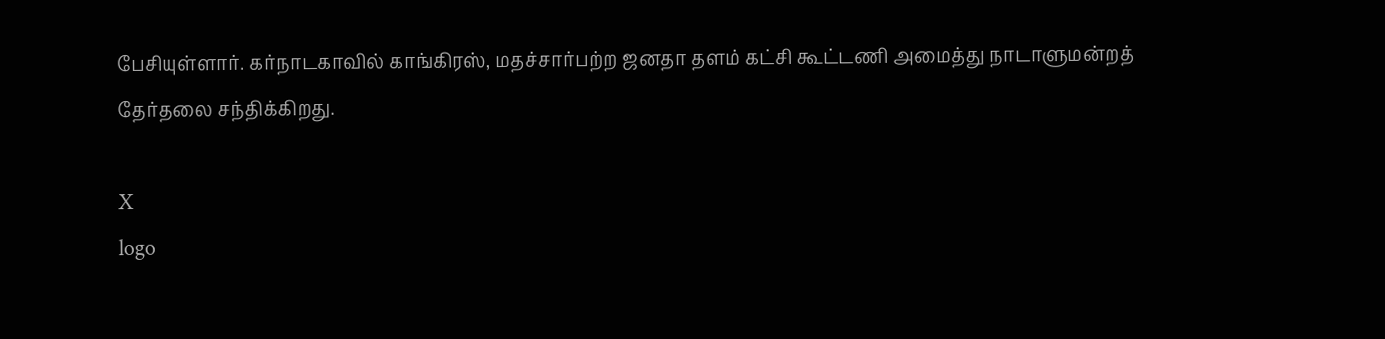பேசியுள்ளார். கர்நாடகாவில் காங்கிரஸ், மதச்சார்பற்ற ஜனதா தளம் கட்சி கூட்டணி அமைத்து நாடாளுமன்றத் தேர்தலை சந்திக்கிறது.

X
logo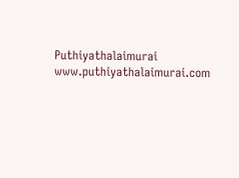Puthiyathalaimurai
www.puthiyathalaimurai.com